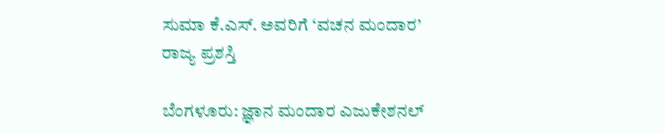ಸುಮಾ ಕೆ.ಎಸ್. ಅವರಿಗೆ ‘ವಚನ ಮಂದಾರ’ ರಾಜ್ಯ ಪ್ರಶಸ್ತಿ

ಬೆಂಗಳೂರು: ಜ್ಞಾನ ಮಂದಾರ ಎಜುಕೇಶನಲ್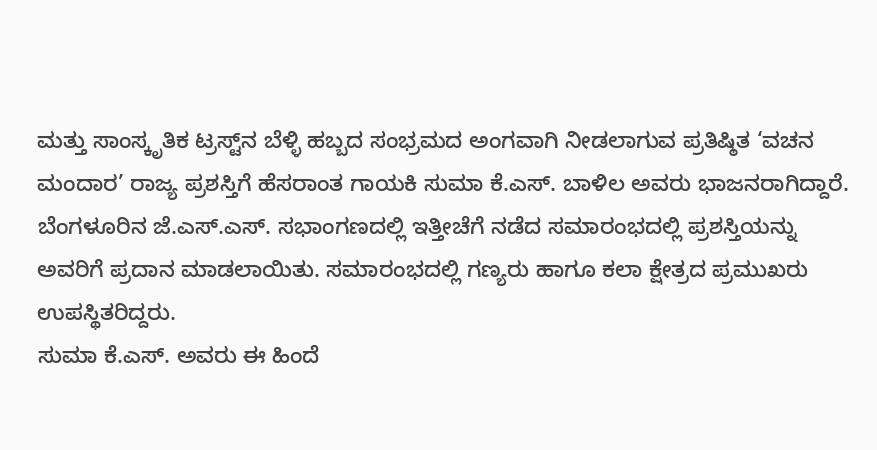ಮತ್ತು ಸಾಂಸ್ಕೃತಿಕ ಟ್ರಸ್ಟ್‌ನ ಬೆಳ್ಳಿ ಹಬ್ಬದ ಸಂಭ್ರಮದ ಅಂಗವಾಗಿ ನೀಡಲಾಗುವ ಪ್ರತಿಷ್ಠಿತ ‘ವಚನ ಮಂದಾರ’ ರಾಜ್ಯ ಪ್ರಶಸ್ತಿಗೆ ಹೆಸರಾಂತ ಗಾಯಕಿ ಸುಮಾ ಕೆ.ಎಸ್. ಬಾಳಿಲ ಅವರು ಭಾಜನರಾಗಿದ್ದಾರೆ.
ಬೆಂಗಳೂರಿನ ಜೆ.ಎಸ್.ಎಸ್. ಸಭಾಂಗಣದಲ್ಲಿ ಇತ್ತೀಚೆಗೆ ನಡೆದ ಸಮಾರಂಭದಲ್ಲಿ ಪ್ರಶಸ್ತಿಯನ್ನು ಅವರಿಗೆ ಪ್ರದಾನ ಮಾಡಲಾಯಿತು. ಸಮಾರಂಭದಲ್ಲಿ ಗಣ್ಯರು ಹಾಗೂ ಕಲಾ ಕ್ಷೇತ್ರದ ಪ್ರಮುಖರು ಉಪಸ್ಥಿತರಿದ್ದರು.
ಸುಮಾ ಕೆ.ಎಸ್. ಅವರು ಈ ಹಿಂದೆ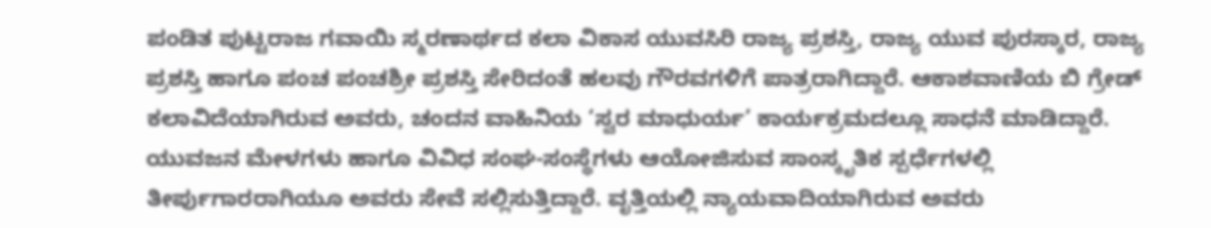ಪಂಡಿತ ಪುಟ್ಟರಾಜ ಗವಾಯಿ ಸ್ಮರಣಾರ್ಥದ ಕಲಾ ವಿಕಾಸ ಯುವಸಿರಿ ರಾಜ್ಯ ಪ್ರಶಸ್ತಿ, ರಾಜ್ಯ ಯುವ ಪುರಸ್ಕಾರ, ರಾಜ್ಯ ಪ್ರಶಸ್ತಿ ಹಾಗೂ ಪಂಚ ಪಂಚಶ್ರೀ ಪ್ರಶಸ್ತಿ ಸೇರಿದಂತೆ ಹಲವು ಗೌರವಗಳಿಗೆ ಪಾತ್ರರಾಗಿದ್ದಾರೆ. ಆಕಾಶವಾಣಿಯ ಬಿ ಗ್ರೇಡ್ ಕಲಾವಿದೆಯಾಗಿರುವ ಅವರು, ಚಂದನ ವಾಹಿನಿಯ ‘ಸ್ವರ ಮಾಧುರ್ಯ’ ಕಾರ್ಯಕ್ರಮದಲ್ಲೂ ಸಾಧನೆ ಮಾಡಿದ್ದಾರೆ.
ಯುವಜನ ಮೇಳಗಳು ಹಾಗೂ ವಿವಿಧ ಸಂಘ-ಸಂಸ್ಥೆಗಳು ಆಯೋಜಿಸುವ ಸಾಂಸ್ಕೃತಿಕ ಸ್ಪರ್ಧೆಗಳಲ್ಲಿ ತೀರ್ಪುಗಾರರಾಗಿಯೂ ಅವರು ಸೇವೆ ಸಲ್ಲಿಸುತ್ತಿದ್ದಾರೆ. ವೃತ್ತಿಯಲ್ಲಿ ನ್ಯಾಯವಾದಿಯಾಗಿರುವ ಅವರು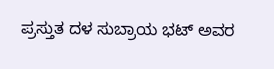ಪ್ರಸ್ತುತ ದಳ ಸುಬ್ರಾಯ ಭಟ್ ಅವರ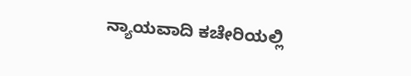ನ್ಯಾಯವಾದಿ ಕಚೇರಿಯಲ್ಲಿ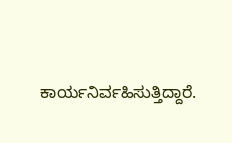ಕಾರ್ಯನಿರ್ವಹಿಸುತ್ತಿದ್ದಾರೆ.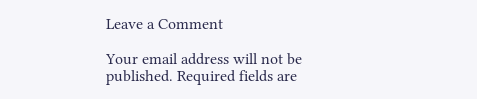Leave a Comment

Your email address will not be published. Required fields are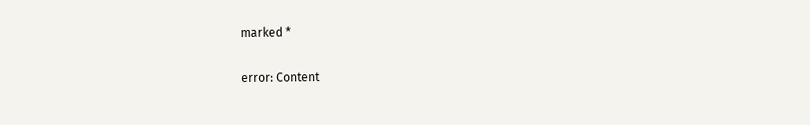marked *

error: Content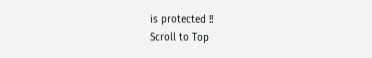is protected !!
Scroll to Top